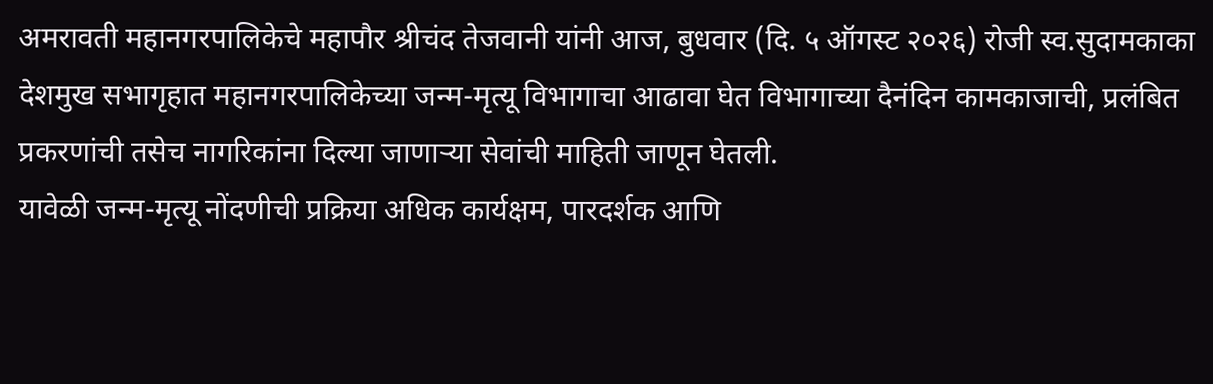अमरावती महानगरपालिकेचे महापौर श्रीचंद तेजवानी यांनी आज, बुधवार (दि. ५ ऑगस्ट २०२६) रोजी स्व.सुदामकाका देशमुख सभागृहात महानगरपालिकेच्या जन्म-मृत्यू विभागाचा आढावा घेत विभागाच्या दैनंदिन कामकाजाची, प्रलंबित प्रकरणांची तसेच नागरिकांना दिल्या जाणाऱ्या सेवांची माहिती जाणून घेतली.
यावेळी जन्म-मृत्यू नोंदणीची प्रक्रिया अधिक कार्यक्षम, पारदर्शक आणि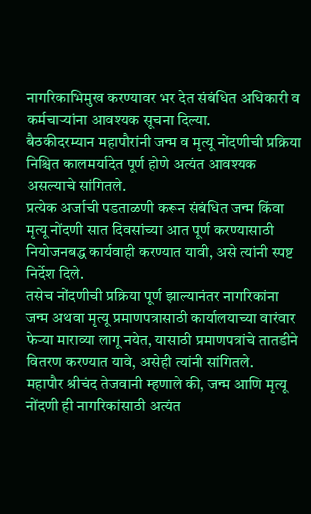नागरिकाभिमुख करण्यावर भर देत संबंधित अधिकारी व कर्मचाऱ्यांना आवश्यक सूचना दिल्या.
बैठकीदरम्यान महापौरांनी जन्म व मृत्यू नोंदणीची प्रक्रिया निश्चित कालमर्यादेत पूर्ण होणे अत्यंत आवश्यक असल्याचे सांगितले.
प्रत्येक अर्जाची पडताळणी करून संबंधित जन्म किंवा मृत्यू नोंदणी सात दिवसांच्या आत पूर्ण करण्यासाठी नियोजनबद्ध कार्यवाही करण्यात यावी, असे त्यांनी स्पष्ट निर्देश दिले.
तसेच नोंदणीची प्रक्रिया पूर्ण झाल्यानंतर नागरिकांना जन्म अथवा मृत्यू प्रमाणपत्रासाठी कार्यालयाच्या वारंवार फेऱ्या माराव्या लागू नयेत, यासाठी प्रमाणपत्रांचे तातडीने वितरण करण्यात यावे, असेही त्यांनी सांगितले.
महापौर श्रीचंद तेजवानी म्हणाले की, जन्म आणि मृत्यू नोंदणी ही नागरिकांसाठी अत्यंत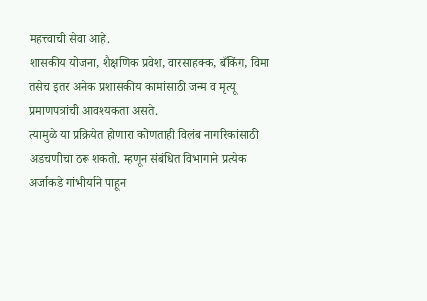महत्त्वाची सेवा आहे.
शासकीय योजना, शैक्षणिक प्रवेश, वारसाहक्क, बँकिंग, विमा तसेच इतर अनेक प्रशासकीय कामांसाठी जन्म व मृत्यू प्रमाणपत्रांची आवश्यकता असते.
त्यामुळे या प्रक्रियेत होणारा कोणताही विलंब नागरिकांसाठी अडचणीचा ठरू शकतो. म्हणून संबंधित विभागाने प्रत्येक अर्जाकडे गांभीर्याने पाहून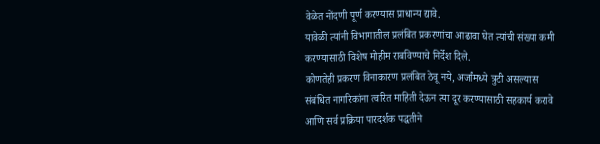वेळेत नोंदणी पूर्ण करण्यास प्राधान्य द्यावे.
यावेळी त्यांनी विभागातील प्रलंबित प्रकरणांचा आढावा घेत त्यांची संख्या कमी करण्यासाठी विशेष मोहीम राबविण्याचे निर्देश दिले.
कोणतेही प्रकरण विनाकारण प्रलंबित ठेवू नये, अर्जांमध्ये त्रुटी असल्यास संबंधित नागरिकांना त्वरित माहिती देऊन त्या दूर करण्यासाठी सहकार्य करावे आणि सर्व प्रक्रिया पारदर्शक पद्धतीने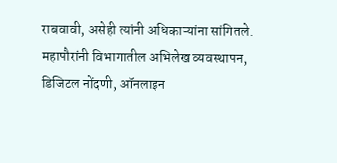राबवावी, असेही त्यांनी अधिकाऱ्यांना सांगितले.
महापौरांनी विभागातील अभिलेख व्यवस्थापन, डिजिटल नोंदणी, ऑनलाइन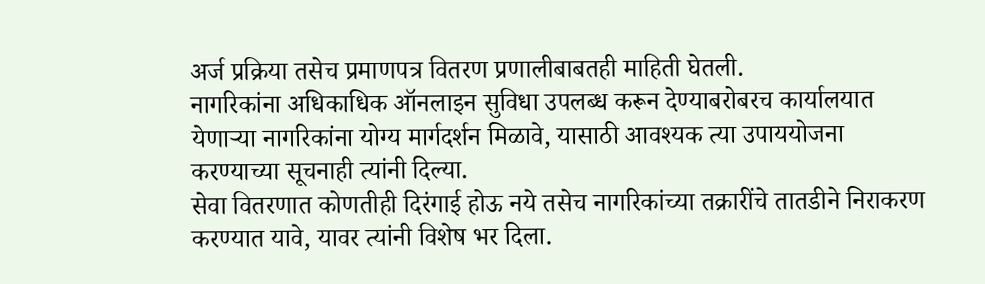अर्ज प्रक्रिया तसेच प्रमाणपत्र वितरण प्रणालीबाबतही माहिती घेतली.
नागरिकांना अधिकाधिक ऑनलाइन सुविधा उपलब्ध करून देण्याबरोबरच कार्यालयात येणाऱ्या नागरिकांना योग्य मार्गदर्शन मिळावे, यासाठी आवश्यक त्या उपाययोजना करण्याच्या सूचनाही त्यांनी दिल्या.
सेवा वितरणात कोणतीही दिरंगाई होऊ नये तसेच नागरिकांच्या तक्रारींचे तातडीने निराकरण करण्यात यावे, यावर त्यांनी विशेष भर दिला.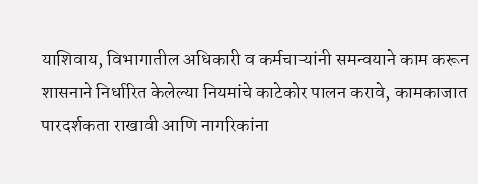याशिवाय, विभागातील अधिकारी व कर्मचाऱ्यांनी समन्वयाने काम करून शासनाने निर्धारित केलेल्या नियमांचे काटेकोर पालन करावे, कामकाजात पारदर्शकता राखावी आणि नागरिकांना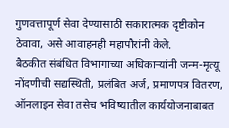गुणवत्तापूर्ण सेवा देण्यासाठी सकारात्मक दृष्टीकोन ठेवावा, असे आवाहनही महापौरांनी केले.
बैठकीत संबंधित विभागाच्या अधिकाऱ्यांनी जन्म-मृत्यू नोंदणीची सद्यस्थिती, प्रलंबित अर्ज, प्रमाणपत्र वितरण, ऑनलाइन सेवा तसेच भविष्यातील कार्ययोजनाबाबत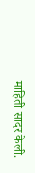माहिती सादर केली.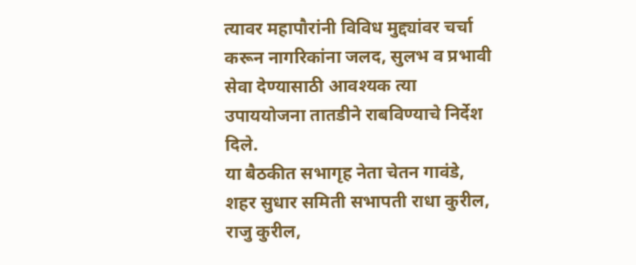त्यावर महापौरांनी विविध मुद्द्यांवर चर्चा करून नागरिकांना जलद, सुलभ व प्रभावी सेवा देण्यासाठी आवश्यक त्या उपाययोजना तातडीने राबविण्याचे निर्देश दिले.
या बैठकीत सभागृह नेता चेतन गावंडे, शहर सुधार समिती सभापती राधा कुरील, राजु कुरील,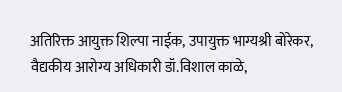अतिरिक्त आयुक्त शिल्पा नाईक, उपायुक्त भाग्यश्री बोरेकर, वैद्यकीय आरोग्य अधिकारी डॉ.विशाल काळे,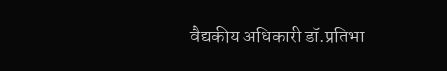वैद्यकीय अधिकारी डॉ.प्रतिभा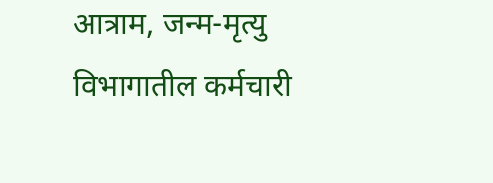आत्राम, जन्म-मृत्यु विभागातील कर्मचारी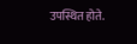उपस्थित होते.